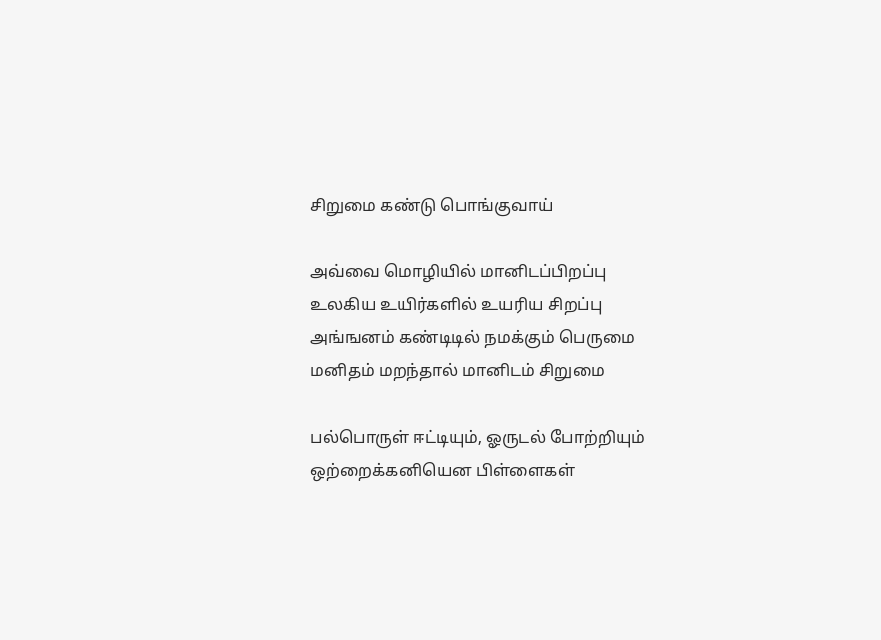சிறுமை கண்டு பொங்குவாய்

அவ்வை மொழியில் மானிடப்பிறப்பு
உலகிய உயிர்களில் உயரிய சிறப்பு
அங்ஙனம் கண்டிடில் நமக்கும் பெருமை
மனிதம் மறந்தால் மானிடம் சிறுமை

பல்பொருள் ஈட்டியும், ஓருடல் போற்றியும்
ஒற்றைக்கனியென பிள்ளைகள்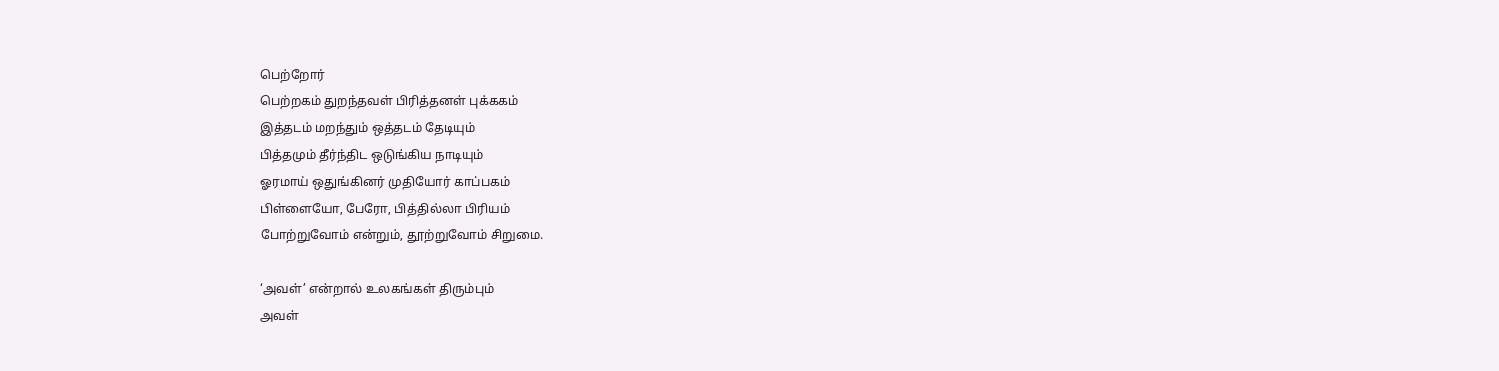பெற்றோர்
பெற்றகம் துறந்தவள் பிரித்தனள் புக்ககம்
இத்தடம் மறந்தும் ஒத்தடம் தேடியும்
பித்தமும் தீர்ந்திட ஒடுங்கிய நாடியும்
ஓரமாய் ஒதுங்கினர் முதியோர் காப்பகம்
பிள்ளையோ, பேரோ, பித்தில்லா பிரியம்
போற்றுவோம் என்றும், தூற்றுவோம் சிறுமை.

‘அவள்’ என்றால் உலகங்கள் திரும்பும்
அவள்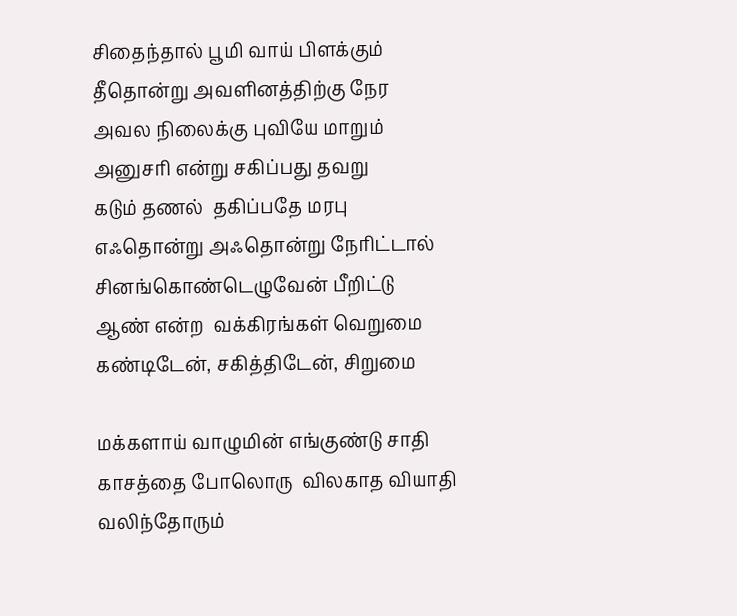சிதைந்தால் பூமி வாய் பிளக்கும்
தீதொன்று அவளினத்திற்கு நேர
அவல நிலைக்கு புவியே மாறும்
அனுசரி என்று சகிப்பது தவறு
கடும் தணல்  தகிப்பதே மரபு
எஃதொன்று அஃதொன்று நேரிட்டால்
சினங்கொண்டெழுவேன் பீறிட்டு
ஆண் என்ற  வக்கிரங்கள் வெறுமை
கண்டிடேன், சகித்திடேன், சிறுமை

மக்களாய் வாழுமின் எங்குண்டு சாதி
காசத்தை போலொரு  விலகாத வியாதி
வலிந்தோரும்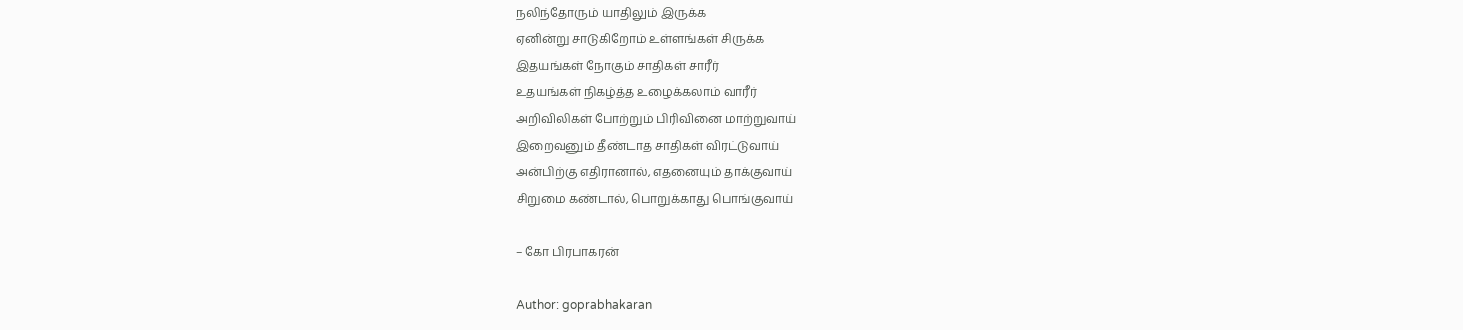நலிந்தோரும் யாதிலும் இருக்க
ஏனின்று சாடுகிறோம் உள்ளங்கள் சிருக்க
இதயங்கள் நோகும் சாதிகள் சாரீர்
உதயங்கள் நிகழ்த்த உழைக்கலாம் வாரீர்
அறிவிலிகள் போற்றும் பிரிவினை மாற்றுவாய்
இறைவனும் தீண்டாத சாதிகள் விரட்டுவாய்
அன்பிற்கு எதிரானால், எதனையும் தாக்குவாய்
சிறுமை கண்டால், பொறுக்காது பொங்குவாய்

– கோ பிரபாகரன்

Author: goprabhakaran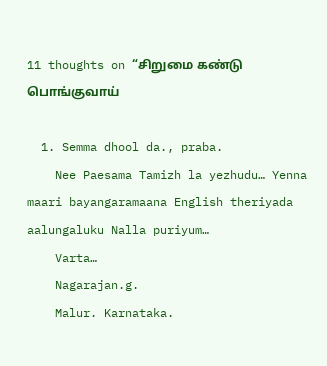11 thoughts on “சிறுமை கண்டு பொங்குவாய்

  1. Semma dhool da., praba.
    Nee Paesama Tamizh la yezhudu… Yenna maari bayangaramaana English theriyada aalungaluku Nalla puriyum…
    Varta…
    Nagarajan.g.
    Malur. Karnataka.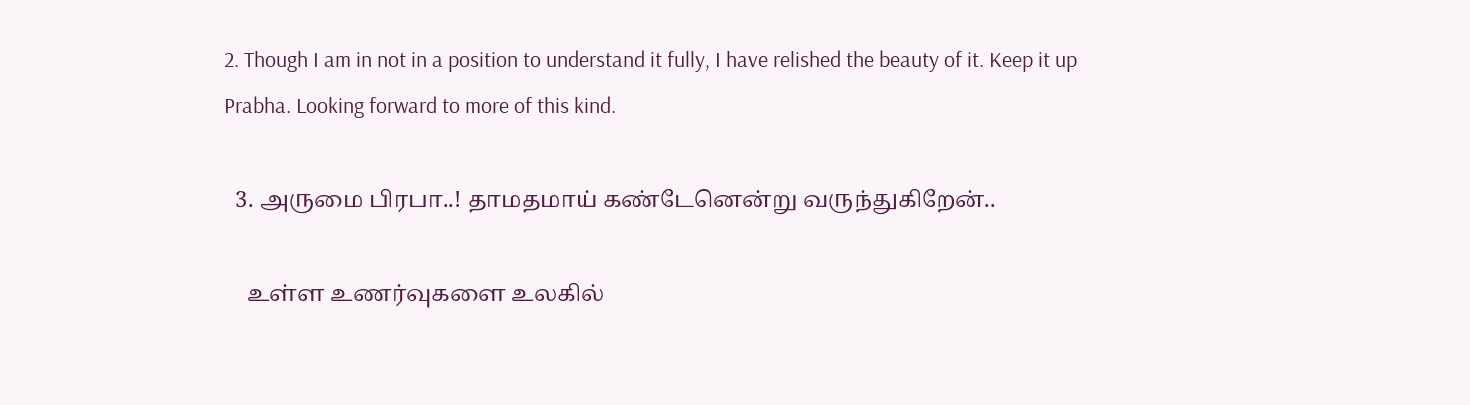2. Though I am in not in a position to understand it fully, I have relished the beauty of it. Keep it up Prabha. Looking forward to more of this kind.

  3. அருமை பிரபா..! தாமதமாய் கண்டேனென்று வருந்துகிறேன்..

    உள்ள உணர்வுகளை உலகில்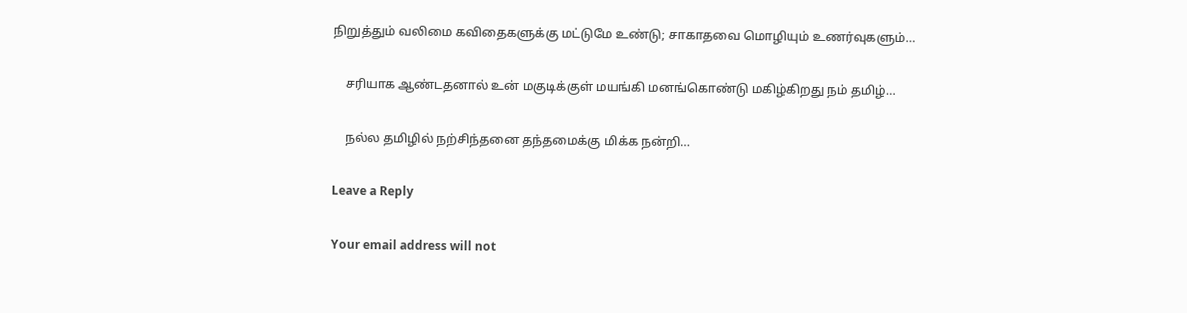நிறுத்தும் வலிமை கவிதைகளுக்கு மட்டுமே உண்டு; சாகாதவை மொழியும் உணர்வுகளும்…

    சரியாக ஆண்டதனால் உன் மகுடிக்குள் மயங்கி மனங்கொண்டு மகிழ்கிறது நம் தமிழ்…

    நல்ல தமிழில் நற்சிந்தனை தந்தமைக்கு மிக்க நன்றி…

Leave a Reply

Your email address will not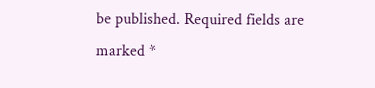be published. Required fields are marked *